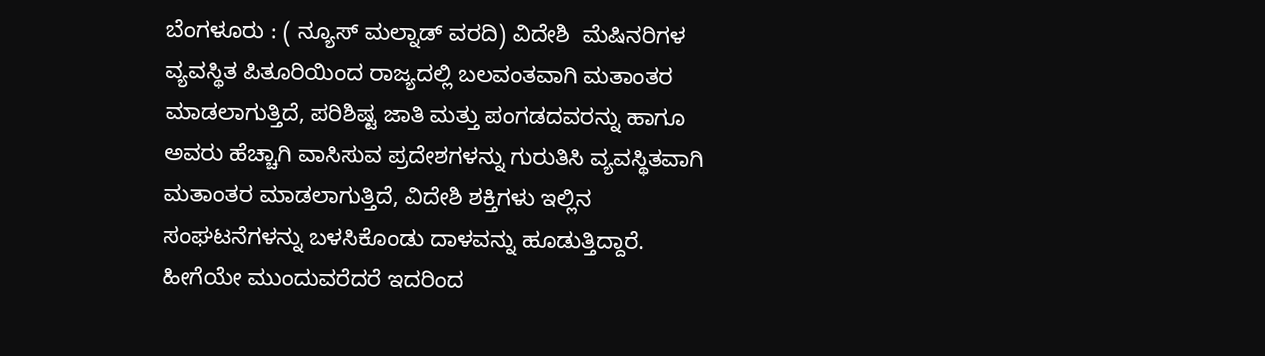ಬೆಂಗಳೂರು : ( ನ್ಯೂಸ್ ಮಲ್ನಾಡ್ ವರದಿ) ವಿದೇಶಿ  ಮೆಷಿನರಿಗಳ ವ್ಯವಸ್ಥಿತ ಪಿತೂರಿಯಿಂದ ರಾಜ್ಯದಲ್ಲಿ ಬಲವಂತವಾಗಿ ಮತಾಂತರ ಮಾಡಲಾಗುತ್ತಿದೆ, ಪರಿಶಿಷ್ಟ ಜಾತಿ ಮತ್ತು ಪಂಗಡದವರನ್ನು ಹಾಗೂ ಅವರು ಹೆಚ್ಚಾಗಿ ವಾಸಿಸುವ ಪ್ರದೇಶಗಳನ್ನು ಗುರುತಿಸಿ ವ್ಯವಸ್ಥಿತವಾಗಿ ಮತಾಂತರ ಮಾಡಲಾಗುತ್ತಿದೆ, ವಿದೇಶಿ ಶಕ್ತಿಗಳು ಇಲ್ಲಿನ ಸಂಘಟನೆಗಳನ್ನು ಬಳಸಿಕೊಂಡು ದಾಳವನ್ನು ಹೂಡುತ್ತಿದ್ದಾರೆ. ಹೀಗೆಯೇ ಮುಂದುವರೆದರೆ ಇದರಿಂದ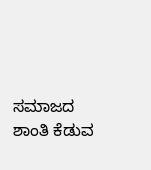ಸಮಾಜದ ಶಾಂತಿ ಕೆಡುವ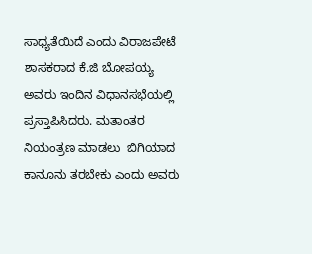ಸಾಧ್ಯತೆಯಿದೆ ಎಂದು ವಿರಾಜಪೇಟೆ ಶಾಸಕರಾದ ಕೆ.ಜಿ ಬೋಪಯ್ಯ ಅವರು ಇಂದಿನ ವಿಧಾನಸಭೆಯಲ್ಲಿ ಪ್ರಸ್ತಾಪಿಸಿದರು‌. ಮತಾಂತರ ನಿಯಂತ್ರಣ ಮಾಡಲು  ಬಿಗಿಯಾದ ಕಾನೂನು ತರಬೇಕು ಎಂದು ಅವರು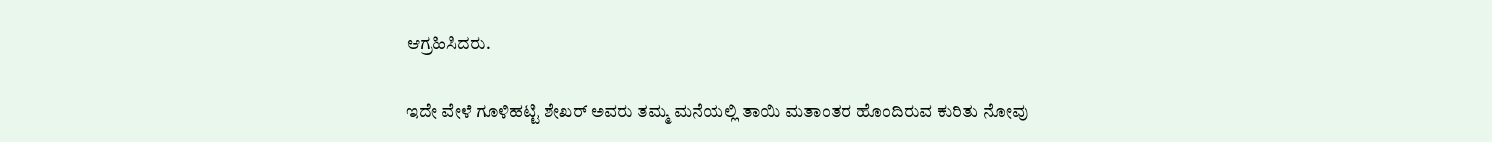ಆಗ್ರಹಿಸಿದರು.

ಇದೇ ವೇಳೆ ಗೂಳಿಹಟ್ಟಿ ಶೇಖರ್ ಅವರು ತಮ್ಮ ಮನೆಯಲ್ಲಿ ತಾಯಿ ಮತಾಂತರ ಹೊಂದಿರುವ ಕುರಿತು ನೋವು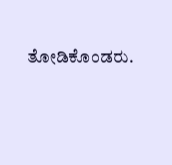ತೋಡಿಕೊಂಡರು.